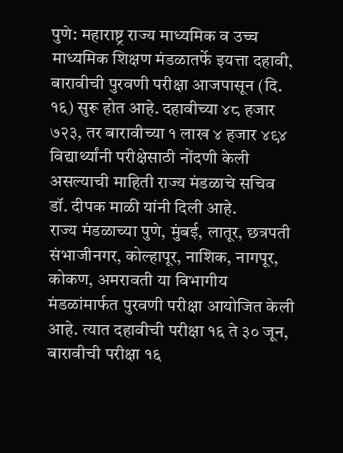पुणे: महाराष्ट्र राज्य माध्यमिक व उच्च माध्यमिक शिक्षण मंडळातर्फे इयत्ता दहावी, बारावीची पुरवणी परीक्षा आजपासून (दि. १६) सुरू होत आहे. दहावीच्या ४८ हजार ७२३, तर बारावीच्या १ लाख ४ हजार ४९४ विद्यार्थ्यांनी परीक्षेसाठी नोंदणी केली असल्याची माहिती राज्य मंडळाचे सचिव डॉ. दीपक माळी यांनी दिली आहे.
राज्य मंडळाच्या पुणे, मुंबई, लातूर, छत्रपती संभाजीनगर, कोल्हापूर, नाशिक, नागपूर, कोकण, अमरावती या विभागीय मंडळांमार्फत पुरवणी परीक्षा आयोजित केली आहे. त्यात दहावीची परीक्षा १६ ते ३० जून, बारावीची परीक्षा १६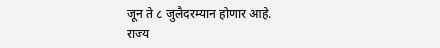जून ते ८ जुलैदरम्यान होणार आहे.
राज्य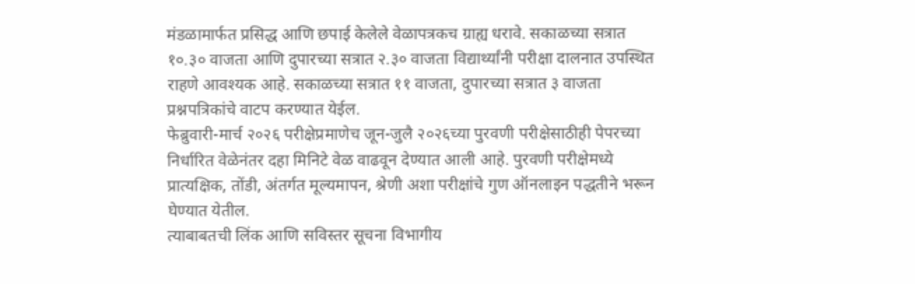मंडळामार्फत प्रसिद्ध आणि छपाई केलेले वेळापत्रकच ग्राह्य धरावे. सकाळच्या सत्रात १०.३० वाजता आणि दुपारच्या सत्रात २.३० वाजता विद्यार्थ्यांनी परीक्षा दालनात उपस्थित राहणे आवश्यक आहे. सकाळच्या सत्रात ११ वाजता, दुपारच्या सत्रात ३ वाजता प्रश्नपत्रिकांचे वाटप करण्यात येईल.
फेब्रुवारी-मार्च २०२६ परीक्षेप्रमाणेच जून-जुलै २०२६च्या पुरवणी परीक्षेसाठीही पेपरच्या निर्धारित वेळेनंतर दहा मिनिटे वेळ वाढवून देण्यात आली आहे. पुरवणी परीक्षेमध्ये प्रात्यक्षिक, तोंडी, अंतर्गत मूल्यमापन, श्रेणी अशा परीक्षांचे गुण ऑनलाइन पद्धतीने भरून घेण्यात येतील.
त्याबाबतची लिंक आणि सविस्तर सूचना विभागीय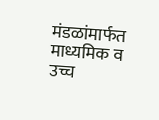मंडळांमार्फत माध्यमिक व उच्च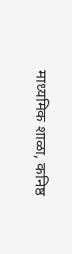माध्यमिक शाळा, कनिष्ठ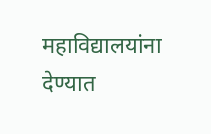महाविद्यालयांना देण्यात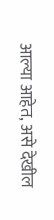आल्या आहेत, असे देखील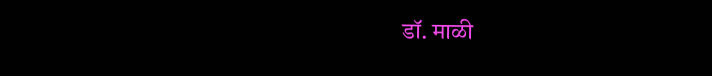डॉ. माळी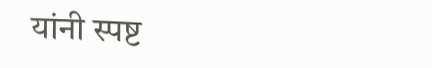यांनी स्पष्ट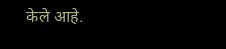केले आहे.